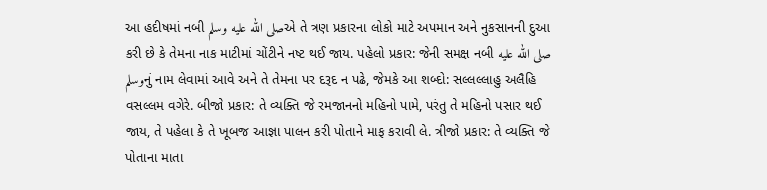આ હદીષમાં નબી صلى الله عليه وسلمએ તે ત્રણ પ્રકારના લોકો માટે અપમાન અને નુકસાનની દુઆ કરી છે કે તેમના નાક માટીમાં ચોંટીને નષ્ટ થઈ જાય. પહેલો પ્રકાર: જેની સમક્ષ નબી صلى الله عليه وسلمનું નામ લેવામાં આવે અને તે તેમના પર દરૂદ ન પઢે, જેમકે આ શબ્દો: સલ્લલ્લાહુ અલૈહિ વસલ્લમ વગેરે. બીજો પ્રકાર: તે વ્યક્તિ જે રમજાનનો મહિનો પામે, પરંતુ તે મહિનો પસાર થઈ જાય, તે પહેલા કે તે ખૂબજ આજ્ઞા પાલન કરી પોતાને માફ કરાવી લે. ત્રીજો પ્રકાર: તે વ્યક્તિ જે પોતાના માતા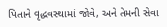પિતાને વૃદ્ધવસ્થામાં જોવે, અને તેમની સેવા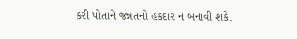કરી પોતાને જન્નતનો હકદાર ન બનાવી શકે.